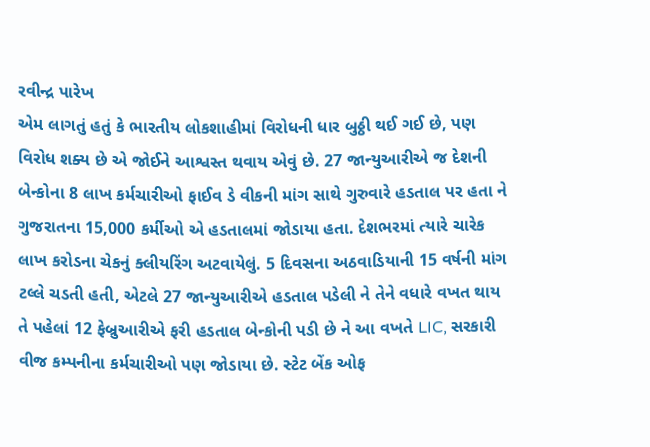રવીન્દ્ર પારેખ
એમ લાગતું હતું કે ભારતીય લોકશાહીમાં વિરોધની ધાર બુઠ્ઠી થઈ ગઈ છે, પણ વિરોધ શક્ય છે એ જોઈને આશ્વસ્ત થવાય એવું છે. 27 જાન્યુઆરીએ જ દેશની બેન્કોના 8 લાખ કર્મચારીઓ ફાઈવ ડે વીકની માંગ સાથે ગુરુવારે હડતાલ પર હતા ને ગુજરાતના 15,000 કર્મીઓ એ હડતાલમાં જોડાયા હતા. દેશભરમાં ત્યારે ચારેક લાખ કરોડના ચેકનું ક્લીયરિંગ અટવાયેલું. 5 દિવસના અઠવાડિયાની 15 વર્ષની માંગ ટલ્લે ચડતી હતી, એટલે 27 જાન્યુઆરીએ હડતાલ પડેલી ને તેને વધારે વખત થાય તે પહેલાં 12 ફેબ્રુઆરીએ ફરી હડતાલ બેન્કોની પડી છે ને આ વખતે LIC, સરકારી વીજ કમ્પનીના કર્મચારીઓ પણ જોડાયા છે. સ્ટેટ બેંક ઓફ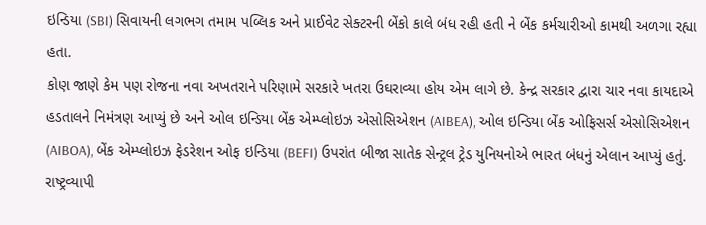ઇન્ડિયા (SBI) સિવાયની લગભગ તમામ પબ્લિક અને પ્રાઈવેટ સેક્ટરની બેંકો કાલે બંધ રહી હતી ને બેંક કર્મચારીઓ કામથી અળગા રહ્યા હતા.
કોણ જાણે કેમ પણ રોજના નવા અખતરાને પરિણામે સરકારે ખતરા ઉઘરાવ્યા હોય એમ લાગે છે. કેન્દ્ર સરકાર દ્વારા ચાર નવા કાયદાએ હડતાલને નિમંત્રણ આપ્યું છે અને ઓલ ઇન્ડિયા બેંક એમ્પ્લોઇઝ એસોસિએશન (AIBEA), ઓલ ઇન્ડિયા બેંક ઓફિસર્સ એસોસિએશન (AIBOA), બેંક એમ્પ્લોઇઝ ફેડરેશન ઓફ ઇન્ડિયા (BEFI) ઉપરાંત બીજા સાતેક સેન્ટ્રલ ટ્રેડ યુનિયનોએ ભારત બંધનું એલાન આપ્યું હતું. રાષ્ટ્રવ્યાપી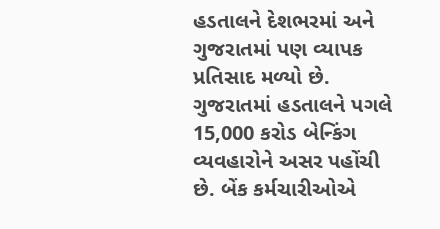હડતાલને દેશભરમાં અને ગુજરાતમાં પણ વ્યાપક પ્રતિસાદ મળ્યો છે. ગુજરાતમાં હડતાલને પગલે 15,000 કરોડ બેન્કિંગ વ્યવહારોને અસર પહોંચી છે. બેંક કર્મચારીઓએ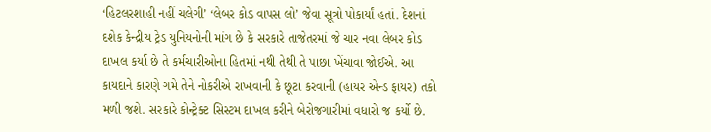‘હિટલરશાહી નહીં ચલેગી’ ‘લેબર કોડ વાપસ લો’ જેવા સૂત્રો પોકાર્યાં હતાં. દેશનાં દશેક કેન્દ્રીય ટ્રેડ યુનિયનોની માંગ છે કે સરકારે તાજેતરમાં જે ચાર નવા લેબર કોડ દાખલ કર્યા છે તે કર્મચારીઓના હિતમાં નથી તેથી તે પાછા ખેંચાવા જોઈએ. આ કાયદાને કારણે ગમે તેને નોકરીએ રાખવાની કે છૂટા કરવાની (હાયર એન્ડ ફાયર) તકો મળી જશે. સરકારે કોન્ટ્રેક્ટ સિસ્ટમ દાખલ કરીને બેરોજગારીમાં વધારો જ કર્યો છે.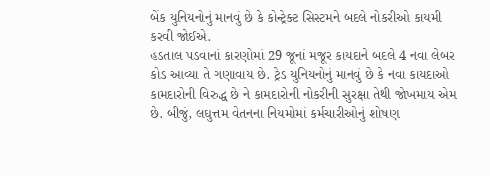બેંક યુનિયનોનું માનવું છે કે કોન્ટ્રેક્ટ સિસ્ટમને બદલે નોકરીઓ કાયમી કરવી જોઈએ.
હડતાલ પડવાનાં કારણોમાં 29 જૂનાં મજૂર કાયદાને બદલે 4 નવા લેબર કોડ આવ્યા તે ગણાવાય છે. ટ્રેડ યુનિયનોનું માનવું છે કે નવા કાયદાઓ કામદારોની વિરુદ્ધ છે ને કામદારોની નોકરીની સુરક્ષા તેથી જોખમાય એમ છે. બીજું, લઘુત્તમ વેતનના નિયમોમાં કર્મચારીઓનું શોષણ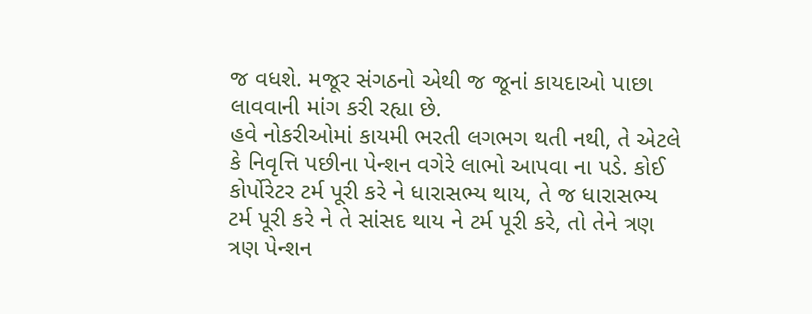જ વધશે. મજૂર સંગઠનો એથી જ જૂનાં કાયદાઓ પાછા લાવવાની માંગ કરી રહ્યા છે.
હવે નોકરીઓમાં કાયમી ભરતી લગભગ થતી નથી, તે એટલે કે નિવૃત્તિ પછીના પેન્શન વગેરે લાભો આપવા ના પડે. કોઈ કોર્પોરેટર ટર્મ પૂરી કરે ને ધારાસભ્ય થાય, તે જ ધારાસભ્ય ટર્મ પૂરી કરે ને તે સાંસદ થાય ને ટર્મ પૂરી કરે, તો તેને ત્રણ ત્રણ પેન્શન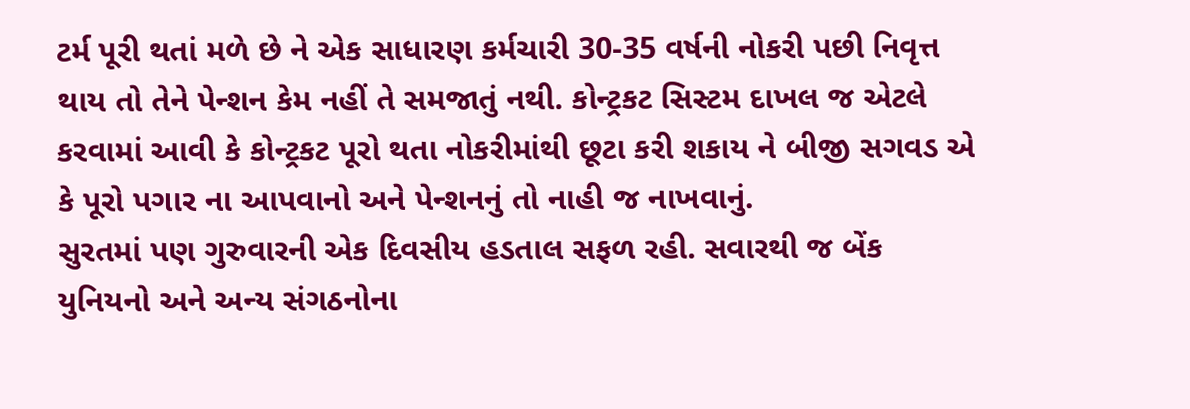ટર્મ પૂરી થતાં મળે છે ને એક સાધારણ કર્મચારી 30-35 વર્ષની નોકરી પછી નિવૃત્ત થાય તો તેને પેન્શન કેમ નહીં તે સમજાતું નથી. કોન્ટ્રકટ સિસ્ટમ દાખલ જ એટલે કરવામાં આવી કે કોન્ટ્રકટ પૂરો થતા નોકરીમાંથી છૂટા કરી શકાય ને બીજી સગવડ એ કે પૂરો પગાર ના આપવાનો અને પેન્શનનું તો નાહી જ નાખવાનું.
સુરતમાં પણ ગુરુવારની એક દિવસીય હડતાલ સફળ રહી. સવારથી જ બેંક યુનિયનો અને અન્ય સંગઠનોના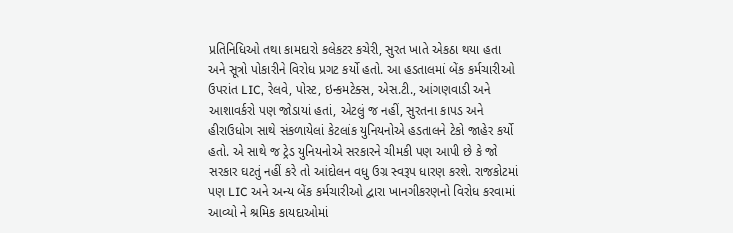પ્રતિનિધિઓ તથા કામદારો કલેકટર કચેરી, સુરત ખાતે એકઠા થયા હતા અને સૂત્રો પોકારીને વિરોધ પ્રગટ કર્યો હતો. આ હડતાલમાં બેંક કર્મચારીઓ ઉપરાંત LIC, રેલવે, પોસ્ટ, ઇન્કમટેક્સ, એસ.ટી., આંગણવાડી અને આશાવર્કરો પણ જોડાયાં હતાં, એટલું જ નહીં, સુરતના કાપડ અને હીરાઉધોગ સાથે સંકળાયેલાં કેટલાંક યુનિયનોએ હડતાલને ટેકો જાહેર કર્યો હતો. એ સાથે જ ટ્રેડ યુનિયનોએ સરકારને ચીમકી પણ આપી છે કે જો સરકાર ઘટતું નહીં કરે તો આંદોલન વધુ ઉગ્ર સ્વરૂપ ધારણ કરશે. રાજકોટમાં પણ LIC અને અન્ય બેંક કર્મચારીઓ દ્વારા ખાનગીકરણનો વિરોધ કરવામાં આવ્યો ને શ્રમિક કાયદાઓમાં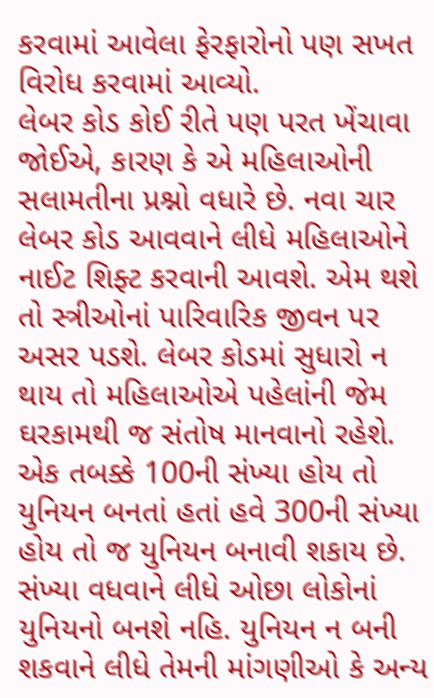કરવામાં આવેલા ફેરફારોનો પણ સખત વિરોધ કરવામાં આવ્યો.
લેબર કોડ કોઈ રીતે પણ પરત ખેંચાવા જોઈએ, કારણ કે એ મહિલાઓની સલામતીના પ્રશ્નો વધારે છે. નવા ચાર લેબર કોડ આવવાને લીધે મહિલાઓને નાઈટ શિફ્ટ કરવાની આવશે. એમ થશે તો સ્ત્રીઓનાં પારિવારિક જીવન પર અસર પડશે. લેબર કોડમાં સુધારો ન થાય તો મહિલાઓએ પહેલાંની જેમ ઘરકામથી જ સંતોષ માનવાનો રહેશે. એક તબક્કે 100ની સંખ્યા હોય તો યુનિયન બનતાં હતાં હવે 300ની સંખ્યા હોય તો જ યુનિયન બનાવી શકાય છે. સંખ્યા વધવાને લીધે ઓછા લોકોનાં યુનિયનો બનશે નહિ. યુનિયન ન બની શકવાને લીધે તેમની માંગણીઓ કે અન્ય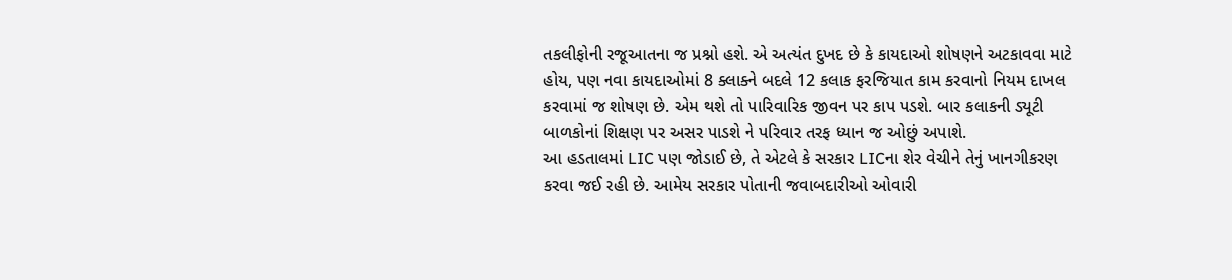તકલીફોની રજૂઆતના જ પ્રશ્નો હશે. એ અત્યંત દુખદ છે કે કાયદાઓ શોષણને અટકાવવા માટે હોય, પણ નવા કાયદાઓમાં 8 ક્લાક્ને બદલે 12 કલાક ફરજિયાત કામ કરવાનો નિયમ દાખલ કરવામાં જ શોષણ છે. એમ થશે તો પારિવારિક જીવન પર કાપ પડશે. બાર કલાકની ડ્યૂટી બાળકોનાં શિક્ષણ પર અસર પાડશે ને પરિવાર તરફ ધ્યાન જ ઓછું અપાશે.
આ હડતાલમાં LIC પણ જોડાઈ છે, તે એટલે કે સરકાર LICના શેર વેચીને તેનું ખાનગીકરણ કરવા જઈ રહી છે. આમેય સરકાર પોતાની જવાબદારીઓ ઓવારી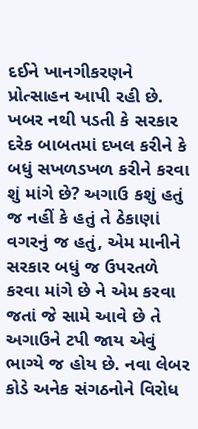દઈને ખાનગીકરણને પ્રોત્સાહન આપી રહી છે. ખબર નથી પડતી કે સરકાર દરેક બાબતમાં દખલ કરીને કે બધું સખળડખળ કરીને કરવા શું માંગે છે? અગાઉ કશું હતું જ નહીં કે હતું તે ઠેકાણાં વગરનું જ હતું, એમ માનીને સરકાર બધું જ ઉપરતળે કરવા માંગે છે ને એમ કરવા જતાં જે સામે આવે છે તે અગાઉને ટપી જાય એવું ભાગ્યે જ હોય છે. નવા લેબર કોડે અનેક સંગઠનોને વિરોધ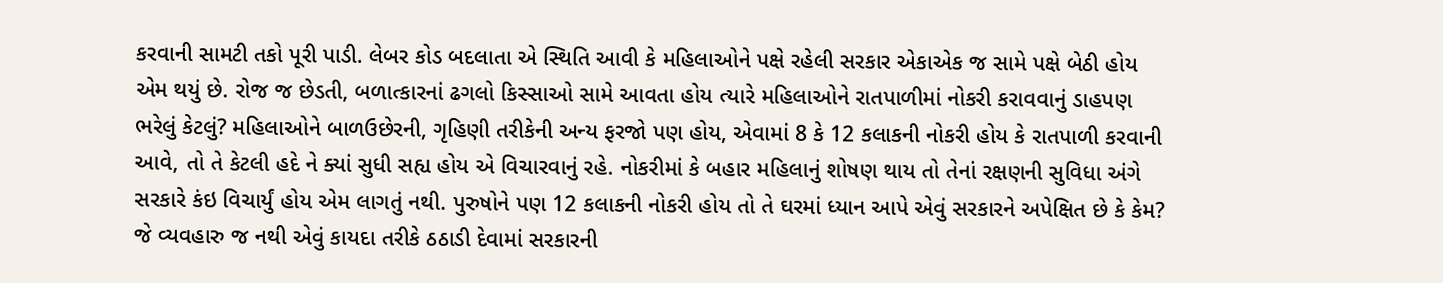કરવાની સામટી તકો પૂરી પાડી. લેબર કોડ બદલાતા એ સ્થિતિ આવી કે મહિલાઓને પક્ષે રહેલી સરકાર એકાએક જ સામે પક્ષે બેઠી હોય એમ થયું છે. રોજ જ છેડતી, બળાત્કારનાં ઢગલો કિસ્સાઓ સામે આવતા હોય ત્યારે મહિલાઓને રાતપાળીમાં નોકરી કરાવવાનું ડાહપણ ભરેલું કેટલું? મહિલાઓને બાળઉછેરની, ગૃહિણી તરીકેની અન્ય ફરજો પણ હોય, એવામાં 8 કે 12 કલાકની નોકરી હોય કે રાતપાળી કરવાની આવે, તો તે કેટલી હદે ને ક્યાં સુધી સહ્ય હોય એ વિચારવાનું રહે. નોકરીમાં કે બહાર મહિલાનું શોષણ થાય તો તેનાં રક્ષણની સુવિધા અંગે સરકારે કંઇ વિચાર્યું હોય એમ લાગતું નથી. પુરુષોને પણ 12 કલાકની નોકરી હોય તો તે ઘરમાં ધ્યાન આપે એવું સરકારને અપેક્ષિત છે કે કેમ? જે વ્યવહારુ જ નથી એવું કાયદા તરીકે ઠઠાડી દેવામાં સરકારની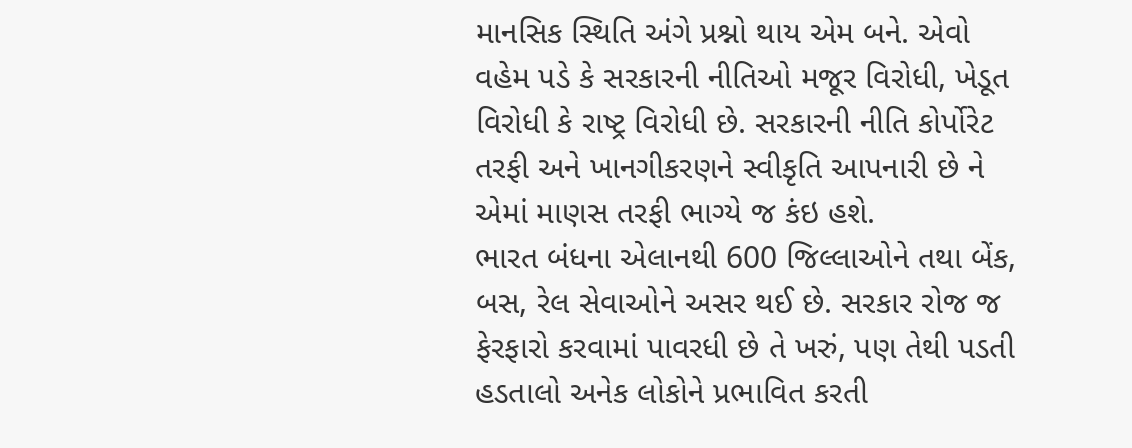માનસિક સ્થિતિ અંગે પ્રશ્નો થાય એમ બને. એવો વહેમ પડે કે સરકારની નીતિઓ મજૂર વિરોધી, ખેડૂત વિરોધી કે રાષ્ટ્ર વિરોધી છે. સરકારની નીતિ કોર્પોરેટ તરફી અને ખાનગીકરણને સ્વીકૃતિ આપનારી છે ને એમાં માણસ તરફી ભાગ્યે જ કંઇ હશે.
ભારત બંધના એલાનથી 600 જિલ્લાઓને તથા બેંક, બસ, રેલ સેવાઓને અસર થઈ છે. સરકાર રોજ જ ફેરફારો કરવામાં પાવરધી છે તે ખરું, પણ તેથી પડતી હડતાલો અનેક લોકોને પ્રભાવિત કરતી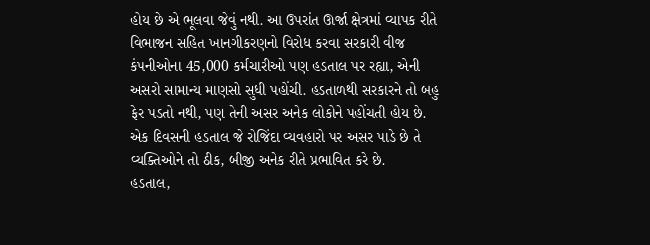હોય છે એ ભૂલવા જેવું નથી. આ ઉપરાંત ઊર્જા ક્ષેત્રમાં વ્યાપક રીતે વિભાજન સહિત ખાનગીકરણનો વિરોધ કરવા સરકારી વીજ કંપનીઓના 45,000 કર્મચારીઓ પણ હડતાલ પર રહ્યા, એની અસરો સામાન્ય માણસો સુધી પહોંચી. હડતાળથી સરકારને તો બહુ ફેર પડતો નથી, પણ તેની અસર અનેક લોકોને પહોંચતી હોય છે. એક દિવસની હડતાલ જે રોજિંદા વ્યવહારો પર અસર પાડે છે તે વ્યક્તિઓને તો ઠીક, બીજી અનેક રીતે પ્રભાવિત કરે છે.
હડતાલ,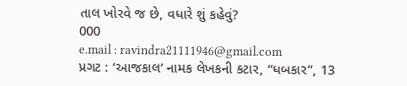તાલ ખોરવે જ છે, વધારે શું કહેવું?
000
e.mail : ravindra21111946@gmail.com
પ્રગટ : ‘આજકાલ’ નામક લેખકની કટાર, “ધબકાર”, 13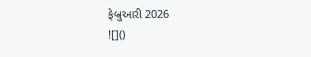ફેબ્રુઆરી 2026
![]()